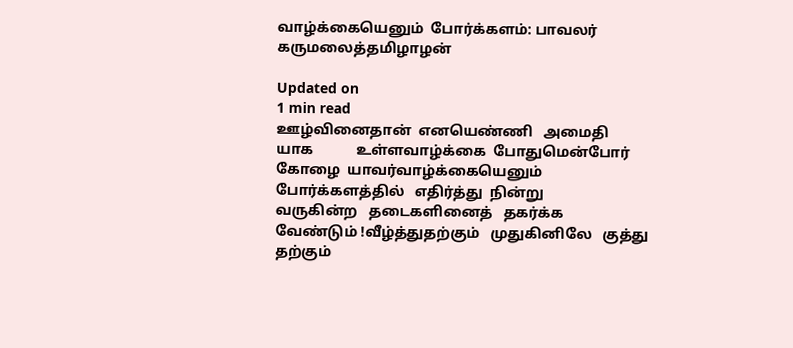வாழ்க்கையெனும்  போர்க்களம்: பாவலர் கருமலைத்தமிழாழன்

Updated on
1 min read
ஊழ்வினைதான்  எனயெண்ணி   அமைதி  யாக            உள்ளவாழ்க்கை  போதுமென்போர்   கோழை  யாவர்வாழ்க்கையெனும்  போர்க்களத்தில்   எதிர்த்து  நின்று            வருகின்ற   தடைகளினைத்   தகர்க்க  வேண்டும் !வீழ்த்துதற்கும்   முதுகினிலே   குத்து  தற்கும்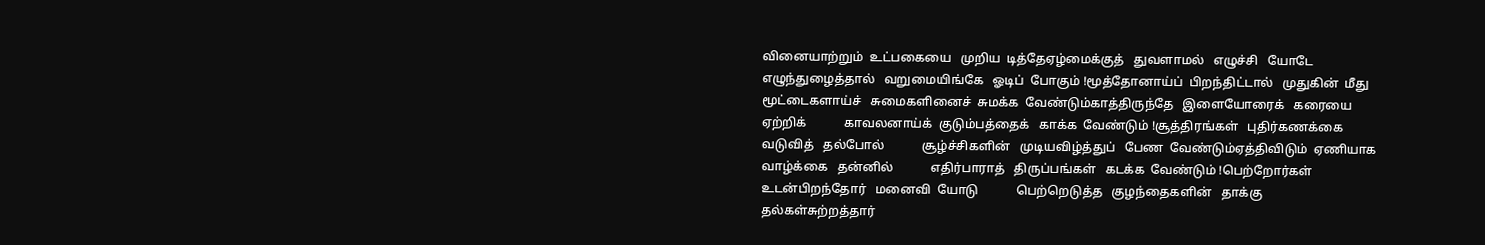வினையாற்றும்  உட்பகையை   முறிய  டித்தேஏழ்மைக்குத்   துவளாமல்   எழுச்சி   யோடே            எழுந்துழைத்தால்   வறுமையிங்கே   ஓடிப்  போகும் !மூத்தோனாய்ப்  பிறந்திட்டால்   முதுகின்  மீது            மூட்டைகளாய்ச்   சுமைகளினைச்  சுமக்க  வேண்டும்காத்திருந்தே   இளையோரைக்   கரையை  ஏற்றிக்            காவலனாய்க்  குடும்பத்தைக்   காக்க  வேண்டும் !சூத்திரங்கள்   புதிர்கணக்கை   வடுவித்   தல்போல்            சூழ்ச்சிகளின்   முடியவிழ்த்துப்   பேண  வேண்டும்ஏத்திவிடும்  ஏணியாக   வாழ்க்கை   தன்னில்            எதிர்பாராத்   திருப்பங்கள்   கடக்க  வேண்டும் !பெற்றோர்கள்   உடன்பிறந்தோர்   மனைவி  யோடு            பெற்றெடுத்த   குழந்தைகளின்   தாக்கு  தல்கள்சுற்றத்தார்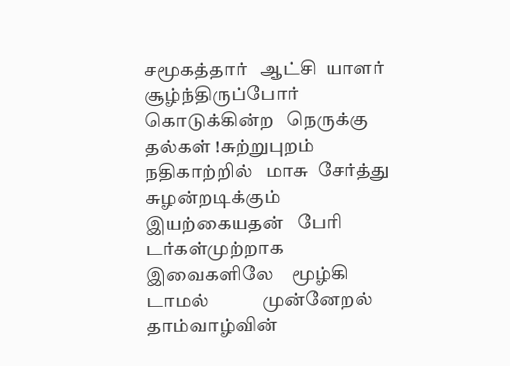சமூகத்தார்   ஆட்சி  யாளர்            சூழ்ந்திருப்போர்   கொடுக்கின்ற   நெருக்கு  தல்கள் !சுற்றுபுறம்   நதிகாற்றில்   மாசு  சேர்த்து            சுழன்றடிக்கும்  இயற்கையதன்   பேரி  டர்கள்முற்றாக   இவைகளிலே    மூழ்கி   டாமல்            முன்னேறல்  தாம்வாழ்வின்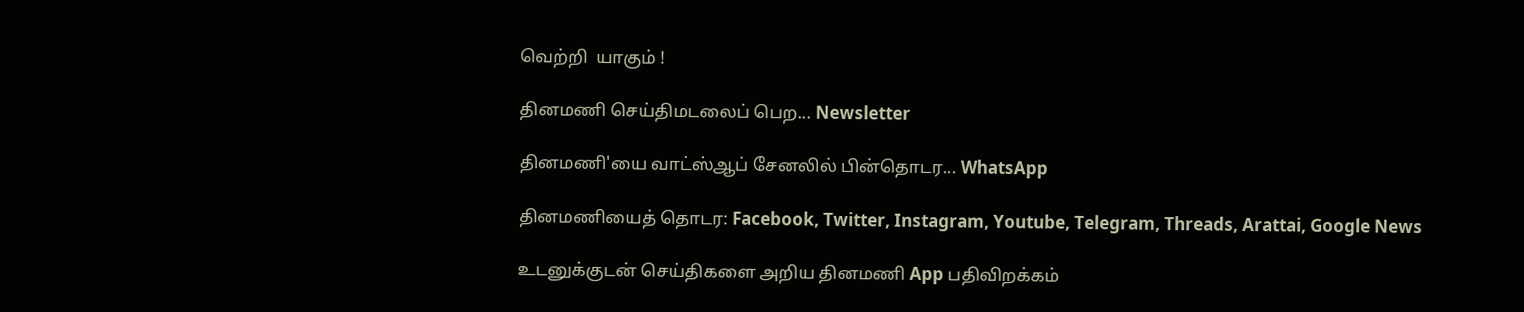வெற்றி  யாகும் !

தினமணி செய்திமடலைப் பெற... Newsletter

தினமணி'யை வாட்ஸ்ஆப் சேனலில் பின்தொடர... WhatsApp

தினமணியைத் தொடர: Facebook, Twitter, Instagram, Youtube, Telegram, Threads, Arattai, Google News

உடனுக்குடன் செய்திகளை அறிய தினமணி App பதிவிறக்கம்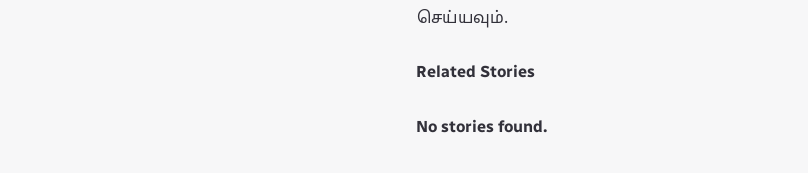செய்யவும்.

Related Stories

No stories found.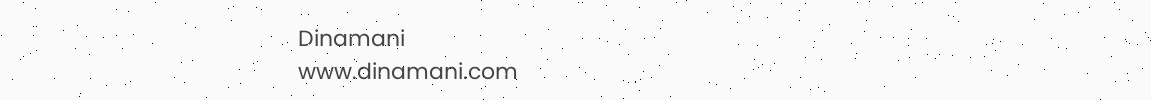Dinamani
www.dinamani.com